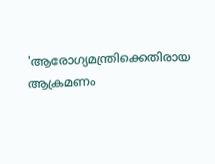'ആരോഗ്യമന്ത്രിക്കെതിരായ ആക്രമണം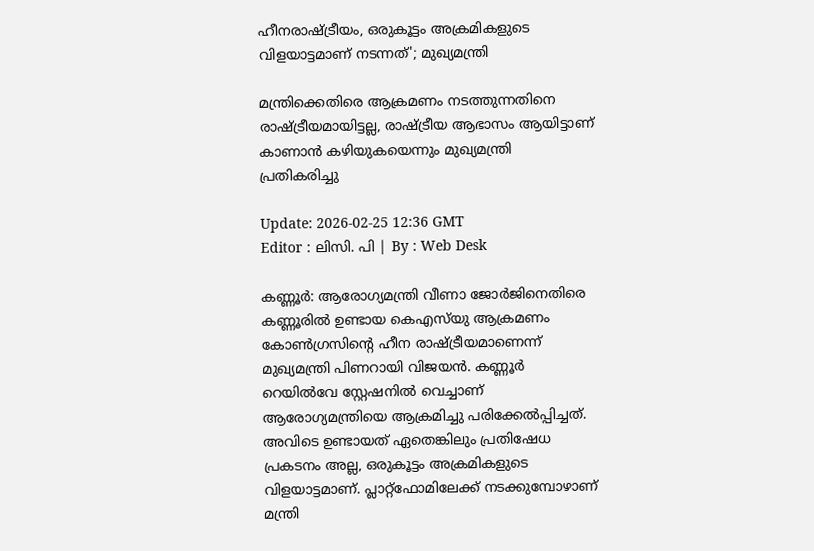ഹീനരാഷ്ട്രീയം, ഒരുകൂട്ടം അക്രമികളുടെ വിളയാട്ടമാണ് നടന്നത്'; മുഖ്യമന്ത്രി

മന്ത്രിക്കെതിരെ ആക്രമണം നടത്തുന്നതിനെ രാഷ്ട്രീയമായിട്ടല്ല, രാഷ്ട്രീയ ആഭാസം ആയിട്ടാണ് കാണാൻ കഴിയുകയെന്നും മുഖ്യമന്ത്രി പ്രതികരിച്ചു

Update: 2026-02-25 12:36 GMT
Editor : ലിസി. പി | By : Web Desk

കണ്ണൂർ: ആരോഗ്യമന്ത്രി വീണാ ജോർജിനെതിരെ കണ്ണൂരിൽ ഉണ്ടായ കെഎസ്‌യു ആക്രമണം കോൺഗ്രസിന്‍റെ ഹീന രാഷ്ട്രീയമാണെന്ന് മുഖ്യമന്ത്രി പിണറായി വിജയന്‍. കണ്ണൂർ റെയിൽവേ സ്റ്റേഷനിൽ വെച്ചാണ് ആരോഗ്യമന്ത്രിയെ ആക്രമിച്ചു പരിക്കേൽപ്പിച്ചത്. അവിടെ ഉണ്ടായത് ഏതെങ്കിലും പ്രതിഷേധ പ്രകടനം അല്ല, ഒരുകൂട്ടം അക്രമികളുടെ വിളയാട്ടമാണ്. പ്ലാറ്റ്ഫോമിലേക്ക് നടക്കുമ്പോഴാണ് മന്ത്രി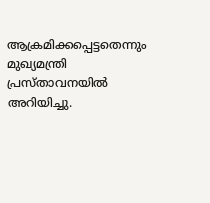ആക്രമിക്കപ്പെട്ടതെന്നും മുഖ്യമന്ത്രി പ്രസ്താവനയില്‍ അറിയിച്ചു.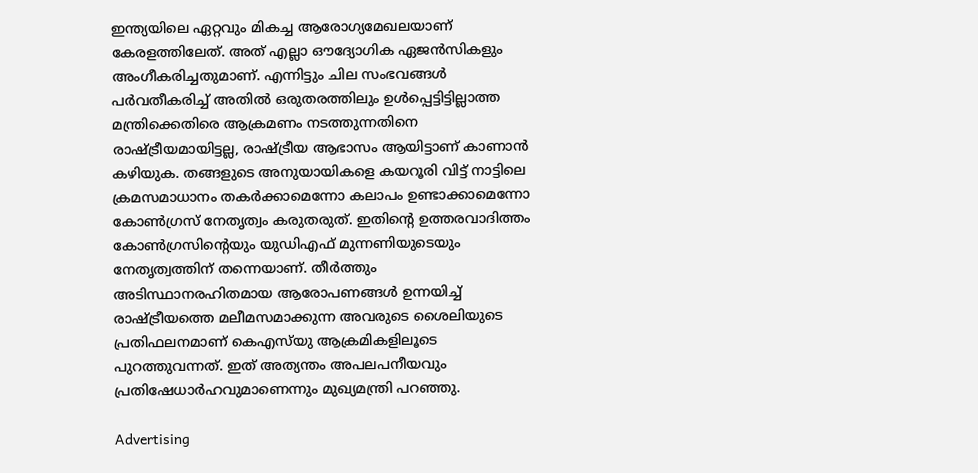ഇന്ത്യയിലെ ഏറ്റവും മികച്ച ആരോഗ്യമേഖലയാണ് കേരളത്തിലേത്. അത് എല്ലാ ഔദ്യോഗിക ഏജൻസികളും അംഗീകരിച്ചതുമാണ്. എന്നിട്ടും ചില സംഭവങ്ങൾ പർവതീകരിച്ച് അതിൽ ഒരുതരത്തിലും ഉൾപ്പെട്ടിട്ടില്ലാത്ത മന്ത്രിക്കെതിരെ ആക്രമണം നടത്തുന്നതിനെ രാഷ്ട്രീയമായിട്ടല്ല, രാഷ്ട്രീയ ആഭാസം ആയിട്ടാണ് കാണാൻ കഴിയുക. തങ്ങളുടെ അനുയായികളെ കയറൂരി വിട്ട് നാട്ടിലെ ക്രമസമാധാനം തകർക്കാമെന്നോ കലാപം ഉണ്ടാക്കാമെന്നോ കോൺഗ്രസ് നേതൃത്വം കരുതരുത്. ഇതിന്‍റെ ഉത്തരവാദിത്തം കോൺഗ്രസിന്റെയും യുഡിഎഫ് മുന്നണിയുടെയും നേതൃത്വത്തിന് തന്നെയാണ്. തീർത്തും അടിസ്ഥാനരഹിതമായ ആരോപണങ്ങൾ ഉന്നയിച്ച് രാഷ്ട്രീയത്തെ മലീമസമാക്കുന്ന അവരുടെ ശൈലിയുടെ പ്രതിഫലനമാണ് കെഎസ്‌യു ആക്രമികളിലൂടെ പുറത്തുവന്നത്. ഇത് അത്യന്തം അപലപനീയവും പ്രതിഷേധാർഹവുമാണെന്നും മുഖ്യമന്ത്രി പറഞ്ഞു.

Advertising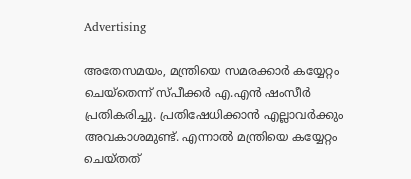Advertising

അതേസമയം, മന്ത്രിയെ സമരക്കാര്‍ കയ്യേറ്റം ചെയ്തെന്ന് സ്പീക്കര്‍ എ.എന്‍ ഷംസീര്‍ പ്രതികരിച്ചു. പ്രതിഷേധിക്കാന്‍ എല്ലാവര്‍ക്കും അവകാശമുണ്ട്. എന്നാല്‍ മന്ത്രിയെ കയ്യേറ്റം ചെയ്തത്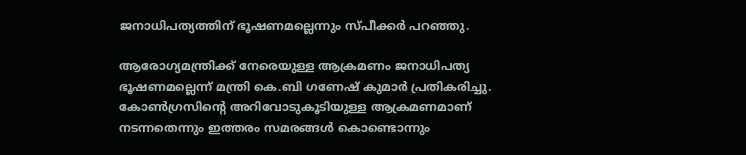ജനാധിപത്യത്തിന് ഭൂഷണമല്ലെന്നും സ്പീക്കര്‍ പറഞ്ഞു.

ആരോഗ്യമന്ത്രിക്ക് നേരെയുള്ള ആക്രമണം ജനാധിപത്യ ഭൂഷണമല്ലെന്ന് മന്ത്രി കെ.ബി ഗണേഷ് കുമാർ പ്രതികരിച്ചു. കോൺഗ്രസിന്റെ അറിവോടുകൂടിയുള്ള ആക്രമണമാണ് നടന്നതെന്നും ഇത്തരം സമരങ്ങൾ കൊണ്ടൊന്നും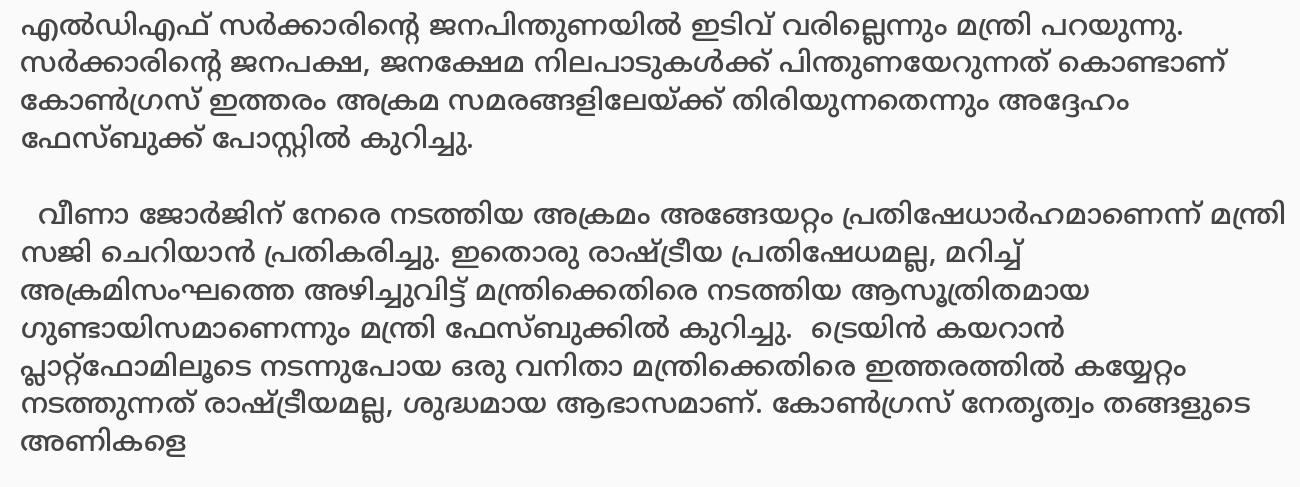എൽഡിഎഫ് സർക്കാരിന്റെ ജനപിന്തുണയിൽ ഇടിവ് വരില്ലെന്നും മന്ത്രി പറയുന്നു. സർക്കാരിന്റെ ജനപക്ഷ, ജനക്ഷേമ നിലപാടുകൾക്ക് പിന്തുണയേറുന്നത് കൊണ്ടാണ് കോൺഗ്രസ് ഇത്തരം അക്രമ സമരങ്ങളിലേയ്ക്ക് തിരിയുന്നതെന്നും അദ്ദേഹം ഫേസ്ബുക്ക് പോസ്റ്റില്‍ കുറിച്ചു.

  വീണാ ജോർജിന് നേരെ നടത്തിയ അക്രമം അങ്ങേയറ്റം പ്രതിഷേധാർഹമാണെന്ന് മന്ത്രി സജി ചെറിയാന്‍ പ്രതികരിച്ചു. ഇതൊരു രാഷ്ട്രീയ പ്രതിഷേധമല്ല, മറിച്ച് അക്രമിസംഘത്തെ അഴിച്ചുവിട്ട് മന്ത്രിക്കെതിരെ നടത്തിയ ആസൂത്രിതമായ ഗുണ്ടായിസമാണെന്നും മന്ത്രി ഫേസ്ബുക്കില്‍ കുറിച്ചു.  ട്രെയിൻ കയറാൻ പ്ലാറ്റ്‌ഫോമിലൂടെ നടന്നുപോയ ഒരു വനിതാ മന്ത്രിക്കെതിരെ ഇത്തരത്തിൽ കയ്യേറ്റം നടത്തുന്നത് രാഷ്ട്രീയമല്ല, ശുദ്ധമായ ആഭാസമാണ്. കോൺഗ്രസ് നേതൃത്വം തങ്ങളുടെ അണികളെ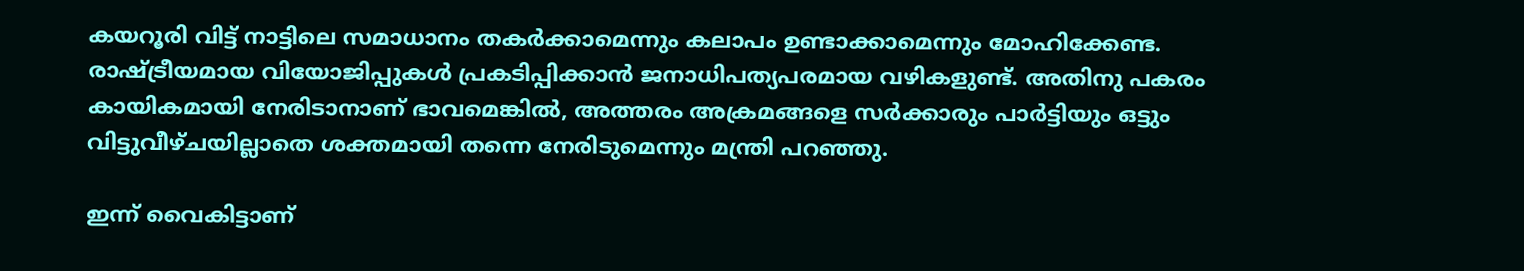കയറൂരി വിട്ട് നാട്ടിലെ സമാധാനം തകർക്കാമെന്നും കലാപം ഉണ്ടാക്കാമെന്നും മോഹിക്കേണ്ട. രാഷ്ട്രീയമായ വിയോജിപ്പുകൾ പ്രകടിപ്പിക്കാൻ ജനാധിപത്യപരമായ വഴികളുണ്ട്. അതിനു പകരം കായികമായി നേരിടാനാണ് ഭാവമെങ്കിൽ, അത്തരം അക്രമങ്ങളെ സർക്കാരും പാർട്ടിയും ഒട്ടും വിട്ടുവീഴ്ചയില്ലാതെ ശക്തമായി തന്നെ നേരിടുമെന്നും മന്ത്രി പറഞ്ഞു.

ഇന്ന് വൈകിട്ടാണ്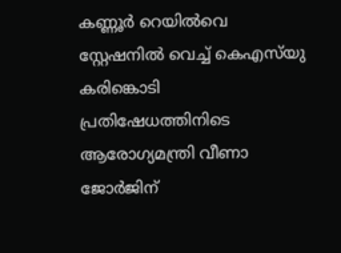കണ്ണൂര്‍ റെയില്‍വെ സ്റ്റേഷനില്‍ വെച്ച് കെഎസ്‍യു കരിങ്കൊടി പ്രതിഷേധത്തിനിടെ ആരോഗ്യമന്ത്രി വീണാ ജോര്‍ജിന്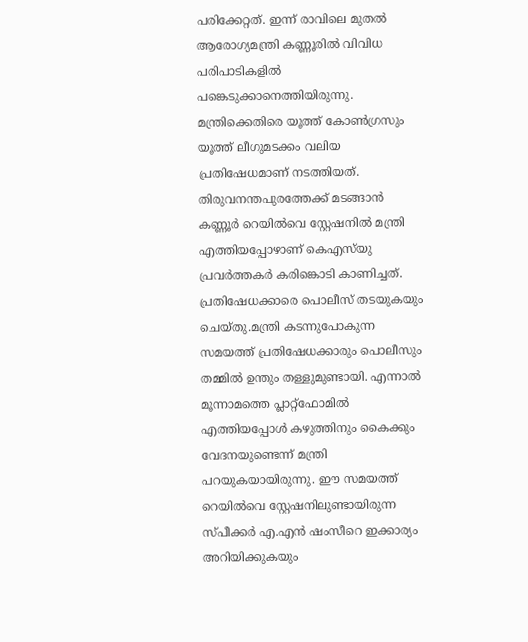പരിക്കേറ്റത്. ഇന്ന് രാവിലെ മുതല്‍ ആരോഗ്യമന്ത്രി കണ്ണൂരില്‍ വിവിധ പരിപാടികളില്‍ പങ്കെടുക്കാനെത്തിയിരുന്നു. മന്ത്രിക്കെതിരെ യൂത്ത് കോണ്‍ഗ്രസും യൂത്ത് ലീഗുമടക്കം വലിയ പ്രതിഷേധമാണ് നടത്തിയത്. തിരുവനന്തപുരത്തേക്ക് മടങ്ങാന്‍ കണ്ണൂര്‍ റെയില്‍വെ സ്റ്റേഷനില്‍ മന്ത്രി എത്തിയപ്പോഴാണ് കെഎസ്‍യു പ്രവര്‍ത്തകര്‍ കരിങ്കൊടി കാണിച്ചത്. പ്രതിഷേധക്കാരെ പൊലീസ് തടയുകയും ചെയ്തു.മന്ത്രി കടന്നുപോകുന്ന സമയത്ത് പ്രതിഷേധക്കാരും പൊലീസും തമ്മില്‍ ഉന്തും തള്ളുമുണ്ടായി. എന്നാല്‍ മൂന്നാമത്തെ പ്ലാറ്റ്‍ഫോമില്‍ എത്തിയപ്പോള്‍ കഴുത്തിനും കൈക്കും വേദനയുണ്ടെന്ന് മന്ത്രി പറയുകയായിരുന്നു. ഈ സമയത്ത് റെയില്‍വെ സ്റ്റേഷനിലുണ്ടായിരുന്ന സ്പീക്കര്‍ എ.എന്‍ ഷംസീറെ ഇക്കാര്യം അറിയിക്കുകയും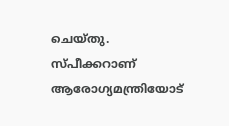ചെയ്തു. സ്പീക്കറാണ് ആരോഗ്യമന്ത്രിയോട്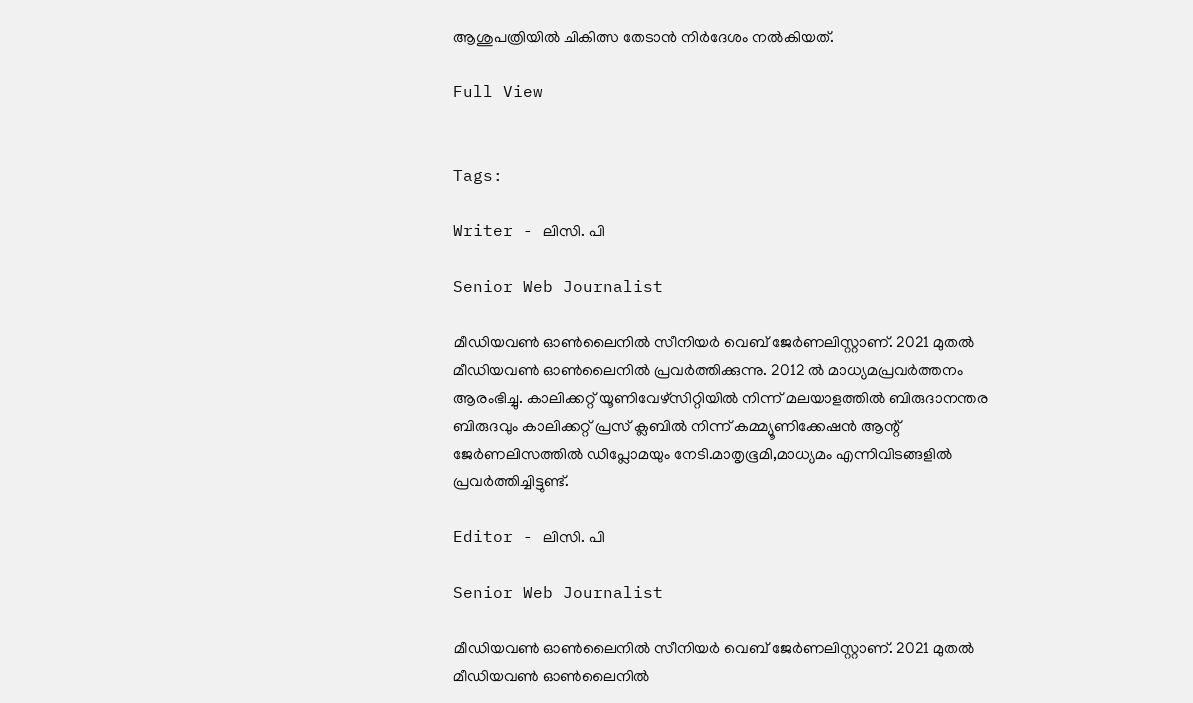ആശുപത്രിയില്‍ ചികിത്സ തേടാന്‍ നിര്‍ദേശം നല്‍കിയത്.

Full View


Tags:

Writer - ലിസി. പി

Senior Web Journalist

മീഡിയവൺ ഓൺലൈനിൽ സീനിയർ വെബ് ജേർണലിസ്റ്റാണ്. 2021 മുതൽ മീഡിയവൺ ഓൺലൈനിൽ പ്രവർത്തിക്കുന്നു. 2012 ല്‍ മാധ്യമപ്രവര്‍ത്തനം ആരംഭിച്ചു. കാലിക്കറ്റ് യൂണിവേഴ്‌സിറ്റിയിൽ നിന്ന് മലയാളത്തിൽ ബിരുദാനന്തര ബിരുദവും കാലിക്കറ്റ് പ്രസ് ക്ലബിൽ നിന്ന് കമ്മ്യൂണിക്കേഷൻ ആന്റ് ജേർണലിസത്തിൽ ഡിപ്ലോമയും നേടി.മാതൃഭൂമി,മാധ്യമം എന്നിവിടങ്ങളിൽ പ്രവർത്തിച്ചിട്ടുണ്ട്.

Editor - ലിസി. പി

Senior Web Journalist

മീഡിയവൺ ഓൺലൈനിൽ സീനിയർ വെബ് ജേർണലിസ്റ്റാണ്. 2021 മുതൽ മീഡിയവൺ ഓൺലൈനിൽ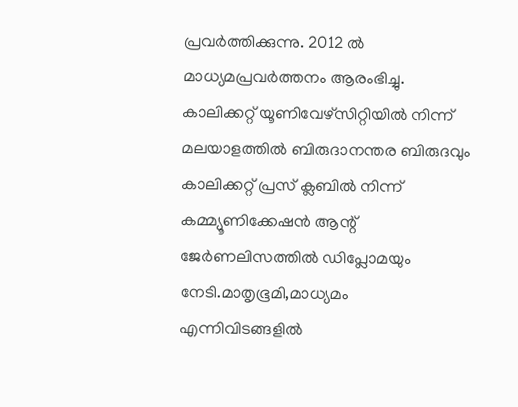പ്രവർത്തിക്കുന്നു. 2012 ല്‍ മാധ്യമപ്രവര്‍ത്തനം ആരംഭിച്ചു. കാലിക്കറ്റ് യൂണിവേഴ്‌സിറ്റിയിൽ നിന്ന് മലയാളത്തിൽ ബിരുദാനന്തര ബിരുദവും കാലിക്കറ്റ് പ്രസ് ക്ലബിൽ നിന്ന് കമ്മ്യൂണിക്കേഷൻ ആന്റ് ജേർണലിസത്തിൽ ഡിപ്ലോമയും നേടി.മാതൃഭൂമി,മാധ്യമം എന്നിവിടങ്ങളിൽ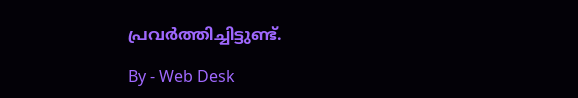പ്രവർത്തിച്ചിട്ടുണ്ട്.

By - Web Desk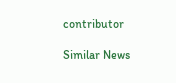contributor

Similar News